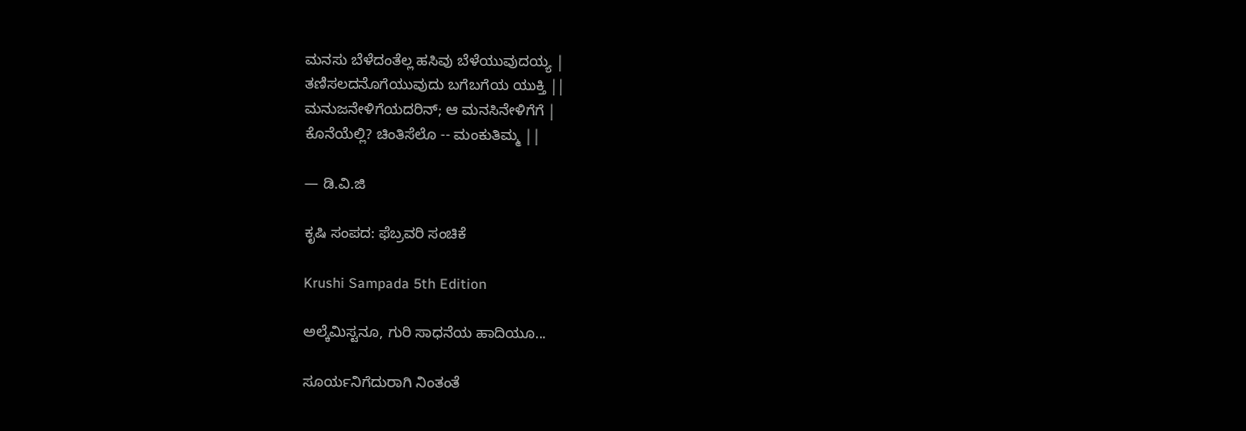ಮನಸು ಬೆಳೆದಂತೆಲ್ಲ ಹಸಿವು ಬೆಳೆಯುವುದಯ್ಯ |
ತಣಿಸಲದನೊಗೆಯುವುದು ಬಗೆಬಗೆಯ ಯುಕ್ತಿ ||
ಮನುಜನೇಳಿಗೆಯದರಿನ್; ಆ ಮನಸಿನೇಳಿಗೆಗೆ |
ಕೊನೆಯೆಲ್ಲಿ? ಚಿಂತಿಸೆಲೊ -- ಮಂಕುತಿಮ್ಮ ||

— ಡಿ.ವಿ.ಜಿ

ಕೃಷಿ ಸಂಪದ: ಫೆಬ್ರವರಿ ಸಂಚಿಕೆ

Krushi Sampada 5th Edition

ಅಲ್ಕೆಮಿಸ್ಟನೂ, ಗುರಿ ಸಾಧನೆಯ ಹಾದಿಯೂ...

ಸೂರ್ಯನಿಗೆದುರಾಗಿ ನಿಂತಂತೆ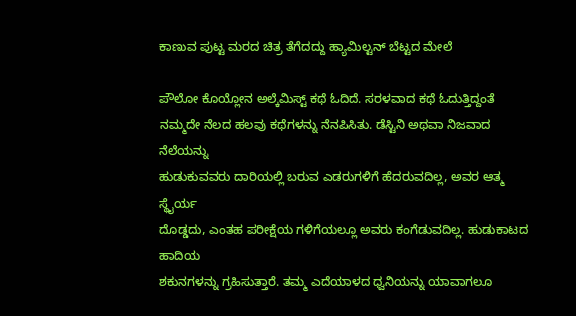ಕಾಣುವ ಪುಟ್ಟ ಮರದ ಚಿತ್ರ ತೆಗೆದದ್ದು ಹ್ಯಾಮಿಲ್ಟನ್ ಬೆಟ್ಟದ ಮೇಲೆ

ಪೌಲೋ ಕೊಯ್ಲೋನ ಅಲ್ಕೆಮಿಸ್ಟ್ ಕಥೆ ಓದಿದೆ. ಸರಳವಾದ ಕಥೆ ಓದುತ್ತಿದ್ದಂತೆ
ನಮ್ಮದೇ ನೆಲದ ಹಲವು ಕಥೆಗಳನ್ನು ನೆನಪಿಸಿತು. ಡೆಸ್ಟಿನಿ ಅಥವಾ ನಿಜವಾದ ನೆಲೆಯನ್ನು
ಹುಡುಕುವವರು ದಾರಿಯಲ್ಲಿ ಬರುವ ಎಡರುಗಳಿಗೆ ಹೆದರುವದಿಲ್ಲ, ಅವರ ಆತ್ಮ ಸ್ಥೈರ್ಯ
ದೊಡ್ಡದು, ಎಂತಹ ಪರೀಕ್ಷೆಯ ಗಳಿಗೆಯಲ್ಲೂ ಅವರು ಕಂಗೆಡುವದಿಲ್ಲ. ಹುಡುಕಾಟದ ಹಾದಿಯ
ಶಕುನಗಳನ್ನು ಗ್ರಹಿಸುತ್ತಾರೆ. ತಮ್ಮ ಎದೆಯಾಳದ ಧ್ವನಿಯನ್ನು ಯಾವಾಗಲೂ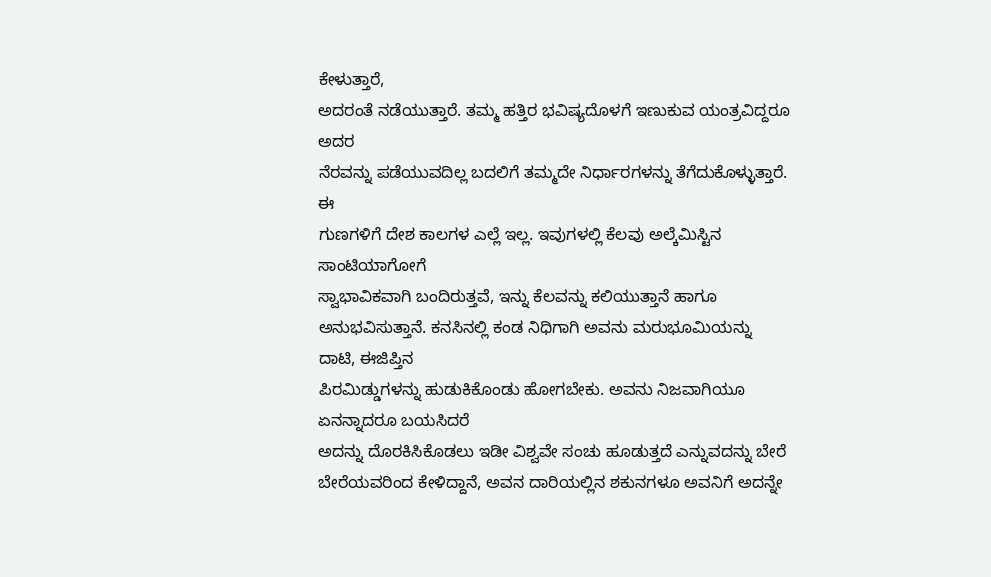ಕೇಳುತ್ತಾರೆ,
ಅದರಂತೆ ನಡೆಯುತ್ತಾರೆ. ತಮ್ಮ ಹತ್ತಿರ ಭವಿಷ್ಯದೊಳಗೆ ಇಣುಕುವ ಯಂತ್ರವಿದ್ದರೂ ಅದರ
ನೆರವನ್ನು ಪಡೆಯುವದಿಲ್ಲ ಬದಲಿಗೆ ತಮ್ಮದೇ ನಿರ್ಧಾರಗಳನ್ನು ತೆಗೆದುಕೊಳ್ಳುತ್ತಾರೆ. ಈ
ಗುಣಗಳಿಗೆ ದೇಶ ಕಾಲಗಳ ಎಲ್ಲೆ ಇಲ್ಲ. ಇವುಗಳಲ್ಲಿ ಕೆಲವು ಅಲ್ಕೆಮಿಸ್ಟಿನ ಸಾಂಟಿಯಾಗೋಗೆ
ಸ್ವಾಭಾವಿಕವಾಗಿ ಬಂದಿರುತ್ತವೆ, ಇನ್ನು ಕೆಲವನ್ನು ಕಲಿಯುತ್ತಾನೆ ಹಾಗೂ
ಅನುಭವಿಸುತ್ತಾನೆ. ಕನಸಿನಲ್ಲಿ ಕಂಡ ನಿಧಿಗಾಗಿ ಅವನು ಮರುಭೂಮಿಯನ್ನು ದಾಟಿ, ಈಜಿಪ್ತಿನ
ಪಿರಮಿಡ್ಡುಗಳನ್ನು ಹುಡುಕಿಕೊಂಡು ಹೋಗಬೇಕು. ಅವನು ನಿಜವಾಗಿಯೂ ಏನನ್ನಾದರೂ ಬಯಸಿದರೆ
ಅದನ್ನು ದೊರಕಿಸಿಕೊಡಲು ಇಡೀ ವಿಶ್ವವೇ ಸಂಚು ಹೂಡುತ್ತದೆ ಎನ್ನುವದನ್ನು ಬೇರೆ
ಬೇರೆಯವರಿಂದ ಕೇಳಿದ್ದಾನೆ, ಅವನ ದಾರಿಯಲ್ಲಿನ ಶಕುನಗಳೂ ಅವನಿಗೆ ಅದನ್ನೇ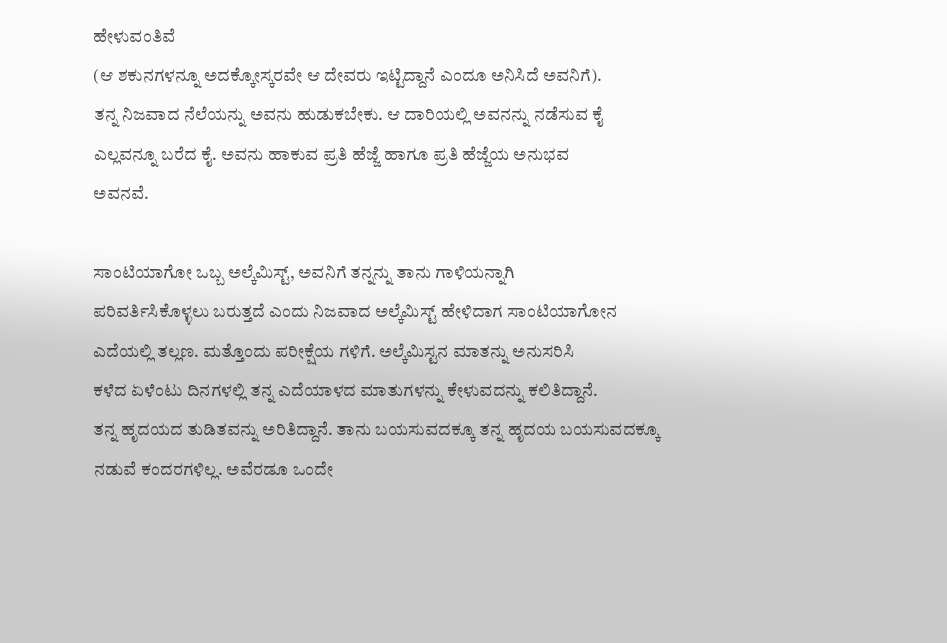ಹೇಳುವಂತಿವೆ
(ಆ ಶಕುನಗಳನ್ನೂ ಅದಕ್ಕೋಸ್ಕರವೇ ಆ ದೇವರು ಇಟ್ಟಿದ್ದಾನೆ ಎಂದೂ ಅನಿಸಿದೆ ಅವನಿಗೆ).
ತನ್ನ ನಿಜವಾದ ನೆಲೆಯನ್ನು ಅವನು ಹುಡುಕಬೇಕು. ಆ ದಾರಿಯಲ್ಲಿ ಅವನನ್ನು ನಡೆಸುವ ಕೈ
ಎಲ್ಲವನ್ನೂ ಬರೆದ ಕೈ. ಅವನು ಹಾಕುವ ಪ್ರತಿ ಹೆಜ್ಜೆ ಹಾಗೂ ಪ್ರತಿ ಹೆಜ್ಜೆಯ ಅನುಭವ
ಅವನವೆ.

ಸಾಂಟಿಯಾಗೋ ಒಬ್ಬ ಅಲ್ಕೆಮಿಸ್ಟ್, ಅವನಿಗೆ ತನ್ನನ್ನು ತಾನು ಗಾಳಿಯನ್ನಾಗಿ
ಪರಿವರ್ತಿಸಿಕೊಳ್ಳಲು ಬರುತ್ತದೆ ಎಂದು ನಿಜವಾದ ಅಲ್ಕೆಮಿಸ್ಟ್ ಹೇಳಿದಾಗ ಸಾಂಟಿಯಾಗೋನ
ಎದೆಯಲ್ಲಿ ತಲ್ಲಣ. ಮತ್ತೊಂದು ಪರೀಕ್ಷೆಯ ಗಳಿಗೆ. ಅಲ್ಕೆಮಿಸ್ಟನ ಮಾತನ್ನು ಅನುಸರಿಸಿ
ಕಳೆದ ಏಳೆಂಟು ದಿನಗಳಲ್ಲಿ ತನ್ನ ಎದೆಯಾಳದ ಮಾತುಗಳನ್ನು ಕೇಳುವದನ್ನು ಕಲಿತಿದ್ದಾನೆ.
ತನ್ನ ಹೃದಯದ ತುಡಿತವನ್ನು ಅರಿತಿದ್ದಾನೆ. ತಾನು ಬಯಸುವದಕ್ಕೂ ತನ್ನ ಹೃದಯ ಬಯಸುವದಕ್ಕೂ
ನಡುವೆ ಕಂದರಗಳಿಲ್ಲ. ಅವೆರಡೂ ಒಂದೇ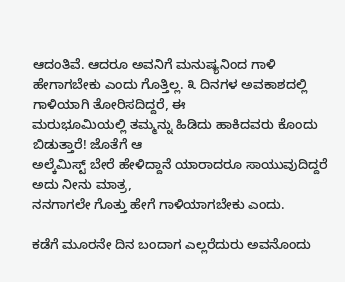ಆದಂತಿವೆ. ಆದರೂ ಅವನಿಗೆ ಮನುಷ್ಯನಿಂದ ಗಾಳಿ
ಹೇಗಾಗಬೇಕು ಎಂದು ಗೊತ್ತಿಲ್ಲ. ೩ ದಿನಗಳ ಅವಕಾಶದಲ್ಲಿ ಗಾಳಿಯಾಗಿ ತೋರಿಸದಿದ್ದರೆ, ಈ
ಮರುಭೂಮಿಯಲ್ಲಿ ತಮ್ಮನ್ನು ಹಿಡಿದು ಹಾಕಿದವರು ಕೊಂದು ಬಿಡುತ್ತಾರೆ! ಜೊತೆಗೆ ಆ
ಅಲ್ಕೆಮಿಸ್ಟ್ ಬೇರೆ ಹೇಳಿದ್ದಾನೆ ಯಾರಾದರೂ ಸಾಯುವುದಿದ್ದರೆ ಅದು ನೀನು ಮಾತ್ರ,
ನನಗಾಗಲೇ ಗೊತ್ತು ಹೇಗೆ ಗಾಳಿಯಾಗಬೇಕು ಎಂದು.

ಕಡೆಗೆ ಮೂರನೇ ದಿನ ಬಂದಾಗ ಎಲ್ಲರೆದುರು ಅವನೊಂದು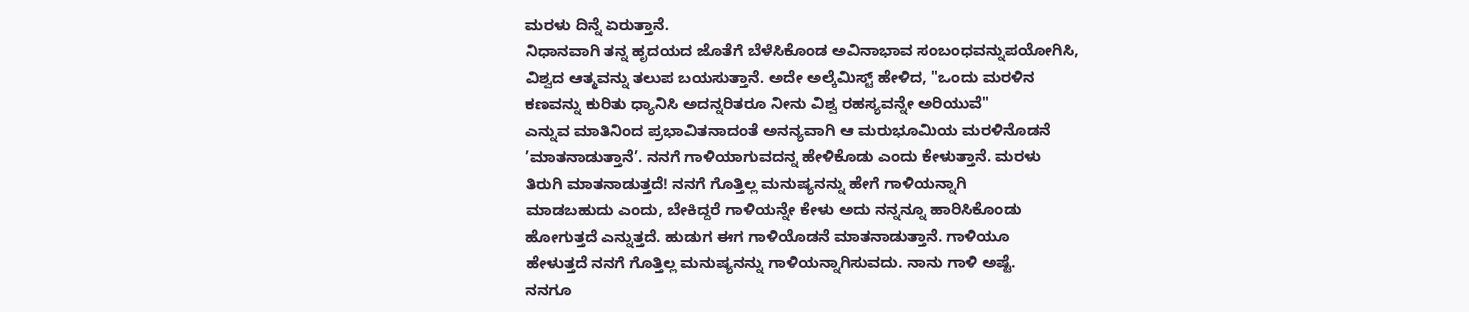ಮರಳು ದಿನ್ನೆ ಏರುತ್ತಾನೆ.
ನಿಧಾನವಾಗಿ ತನ್ನ ಹೃದಯದ ಜೊತೆಗೆ ಬೆಳೆಸಿಕೊಂಡ ಅವಿನಾಭಾವ ಸಂಬಂಧವನ್ನುಪಯೋಗಿಸಿ,
ವಿಶ್ವದ ಆತ್ಮವನ್ನು ತಲುಪ ಬಯಸುತ್ತಾನೆ. ಅದೇ ಅಲ್ಕೆಮಿಸ್ಟ್ ಹೇಳಿದ, "ಒಂದು ಮರಳಿನ
ಕಣವನ್ನು ಕುರಿತು ಧ್ಯಾನಿಸಿ ಅದನ್ನರಿತರೂ ನೀನು ವಿಶ್ವ ರಹಸ್ಯವನ್ನೇ ಅರಿಯುವೆ"
ಎನ್ನುವ ಮಾತಿನಿಂದ ಪ್ರಭಾವಿತನಾದಂತೆ ಅನನ್ಯವಾಗಿ ಆ ಮರುಭೂಮಿಯ ಮರಳಿನೊಡನೆ
’ಮಾತನಾಡುತ್ತಾನೆ’. ನನಗೆ ಗಾಳಿಯಾಗುವದನ್ನ ಹೇಳಿಕೊಡು ಎಂದು ಕೇಳುತ್ತಾನೆ. ಮರಳು
ತಿರುಗಿ ಮಾತನಾಡುತ್ತದೆ! ನನಗೆ ಗೊತ್ತಿಲ್ಲ ಮನುಷ್ಯನನ್ನು ಹೇಗೆ ಗಾಳಿಯನ್ನಾಗಿ
ಮಾಡಬಹುದು ಎಂದು, ಬೇಕಿದ್ದರೆ ಗಾಳಿಯನ್ನೇ ಕೇಳು ಅದು ನನ್ನನ್ನೂ ಹಾರಿಸಿಕೊಂಡು
ಹೋಗುತ್ತದೆ ಎನ್ನುತ್ತದೆ. ಹುಡುಗ ಈಗ ಗಾಳಿಯೊಡನೆ ಮಾತನಾಡುತ್ತಾನೆ. ಗಾಳಿಯೂ
ಹೇಳುತ್ತದೆ ನನಗೆ ಗೊತ್ತಿಲ್ಲ ಮನುಷ್ಯನನ್ನು ಗಾಳಿಯನ್ನಾಗಿಸುವದು. ನಾನು ಗಾಳಿ ಅಷ್ಟೆ.
ನನಗೂ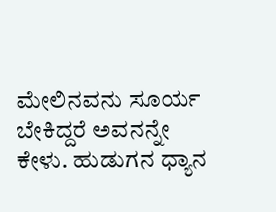ಮೇಲಿನವನು ಸೂರ್ಯ ಬೇಕಿದ್ದರೆ ಅವನನ್ನೇ ಕೇಳು. ಹುಡುಗನ ಧ್ಯಾನ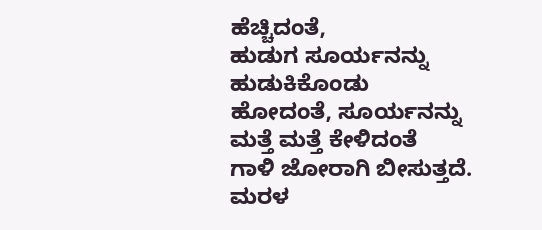ಹೆಚ್ಚಿದಂತೆ,
ಹುಡುಗ ಸೂರ್ಯನನ್ನು ಹುಡುಕಿಕೊಂಡು ಹೋದಂತೆ, ಸೂರ್ಯನನ್ನು ಮತ್ತೆ ಮತ್ತೆ ಕೇಳಿದಂತೆ
ಗಾಳಿ ಜೋರಾಗಿ ಬೀಸುತ್ತದೆ. ಮರಳ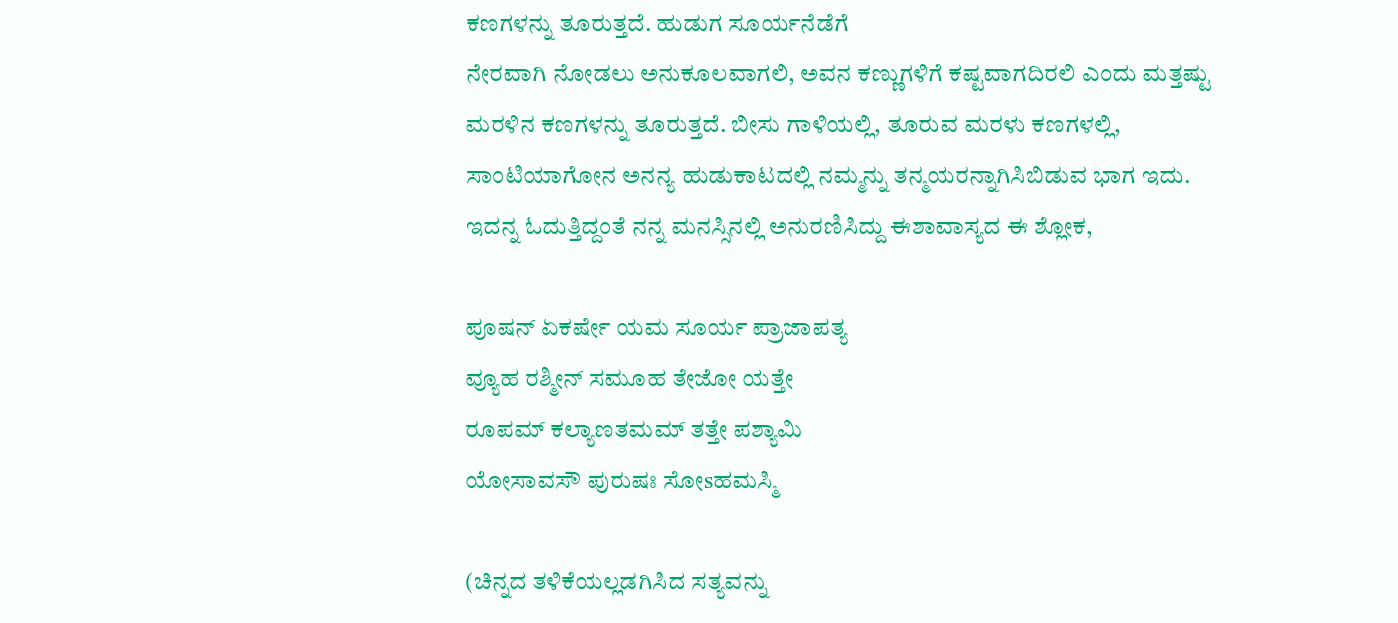ಕಣಗಳನ್ನು ತೂರುತ್ತದೆ. ಹುಡುಗ ಸೂರ್ಯನೆಡೆಗೆ
ನೇರವಾಗಿ ನೋಡಲು ಅನುಕೂಲವಾಗಲಿ, ಅವನ ಕಣ್ಣುಗಳಿಗೆ ಕಷ್ಟವಾಗದಿರಲಿ ಎಂದು ಮತ್ತಷ್ಟು
ಮರಳಿನ ಕಣಗಳನ್ನು ತೂರುತ್ತದೆ. ಬೀಸು ಗಾಳಿಯಲ್ಲಿ, ತೂರುವ ಮರಳು ಕಣಗಳಲ್ಲಿ,
ಸಾಂಟಿಯಾಗೋನ ಅನನ್ಯ ಹುಡುಕಾಟದಲ್ಲಿ ನಮ್ಮನ್ನು ತನ್ಮಯರನ್ನಾಗಿಸಿಬಿಡುವ ಭಾಗ ಇದು.
ಇದನ್ನ ಓದುತ್ತಿದ್ದಂತೆ ನನ್ನ ಮನಸ್ಸಿನಲ್ಲಿ ಅನುರಣಿಸಿದ್ದು ಈಶಾವಾಸ್ಯದ ಈ ಶ್ಲೋಕ,

ಪೂಷನ್ ಏಕರ್ಷೇ ಯಮ ಸೂರ್ಯ ಪ್ರಾಜಾಪತ್ಯ
ವ್ಯೂಹ ರಶ್ಮೀನ್ ಸಮೂಹ ತೇಜೋ ಯತ್ತೇ
ರೂಪಮ್ ಕಲ್ಯಾಣತಮಮ್ ತತ್ತೇ ಪಶ್ಯಾಮಿ
ಯೋಸಾವಸೌ ಪುರುಷಃ ಸೋsಹಮಸ್ಮಿ

(ಚಿನ್ನದ ತಳಿಕೆಯಲ್ಲಡಗಿಸಿದ ಸತ್ಯವನ್ನು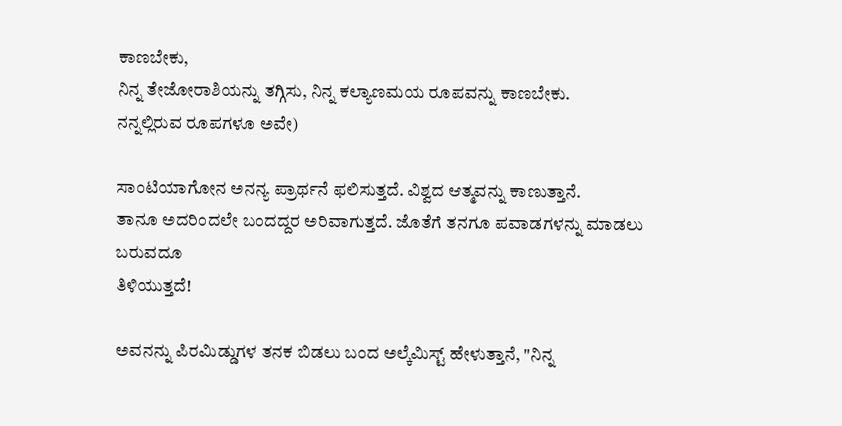ಕಾಣಬೇಕು,
ನಿನ್ನ ತೇಜೋರಾಶಿಯನ್ನು ತಗ್ಗಿಸು, ನಿನ್ನ ಕಲ್ಯಾಣಮಯ ರೂಪವನ್ನು ಕಾಣಬೇಕು.
ನನ್ನಲ್ಲಿರುವ ರೂಪಗಳೂ ಅವೇ)

ಸಾಂಟಿಯಾಗೋನ ಅನನ್ಯ ಪ್ರಾರ್ಥನೆ ಫಲಿಸುತ್ತದೆ. ವಿಶ್ವದ ಆತ್ಮವನ್ನು ಕಾಣುತ್ತಾನೆ.
ತಾನೂ ಅದರಿಂದಲೇ ಬಂದದ್ದರ ಅರಿವಾಗುತ್ತದೆ. ಜೊತೆಗೆ ತನಗೂ ಪವಾಡಗಳನ್ನು ಮಾಡಲು ಬರುವದೂ
ತಿಳಿಯುತ್ತದೆ!

ಅವನನ್ನು ಪಿರಮಿಡ್ಡುಗಳ ತನಕ ಬಿಡಲು ಬಂದ ಅಲ್ಕೆಮಿಸ್ಟ್ ಹೇಳುತ್ತಾನೆ, "ನಿನ್ನ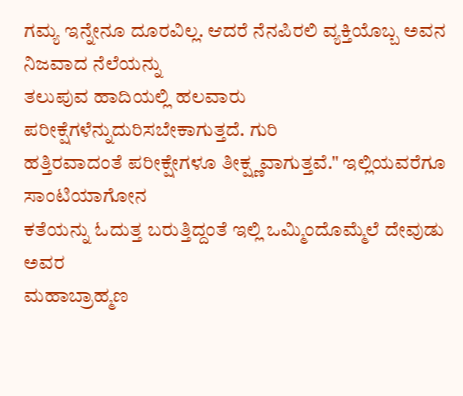ಗಮ್ಯ ಇನ್ನೇನೂ ದೂರವಿಲ್ಲ. ಆದರೆ ನೆನಪಿರಲಿ ವ್ಯಕ್ತಿಯೊಬ್ಬ ಅವನ ನಿಜವಾದ ನೆಲೆಯನ್ನು
ತಲುಪುವ ಹಾದಿಯಲ್ಲಿ ಹಲವಾರು ಪರೀಕ್ಷೆಗಳೆನ್ನುದುರಿಸಬೇಕಾಗುತ್ತದೆ. ಗುರಿ
ಹತ್ತಿರವಾದಂತೆ ಪರೀಕ್ಷೇಗಳೂ ತೀಕ್ಷ್ಣವಾಗುತ್ತವೆ." ಇಲ್ಲಿಯವರೆಗೂ ಸಾಂಟಿಯಾಗೋನ
ಕತೆಯನ್ನು ಓದುತ್ತ ಬರುತ್ತಿದ್ದಂತೆ ಇಲ್ಲಿ ಒಮ್ಮಿಂದೊಮ್ಮೆಲೆ ದೇವುಡು ಅವರ
ಮಹಾಬ್ರಾಹ್ಮಣ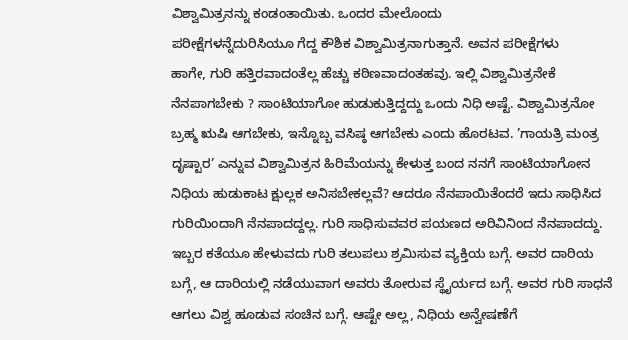ವಿಶ್ವಾಮಿತ್ರನನ್ನು ಕಂಡಂತಾಯಿತು. ಒಂದರ ಮೇಲೊಂದು
ಪರೀಕ್ಷೆಗಳನ್ನೆದುರಿಸಿಯೂ ಗೆದ್ದ ಕೌಶಿಕ ವಿಶ್ವಾಮಿತ್ರನಾಗುತ್ತಾನೆ. ಅವನ ಪರೀಕ್ಷೆಗಳು
ಹಾಗೇ, ಗುರಿ ಹತ್ತಿರವಾದಂತೆಲ್ಲ ಹೆಚ್ಚು ಕಠಿಣವಾದಂತಹವು. ಇಲ್ಲಿ ವಿಶ್ವಾಮಿತ್ರನೇಕೆ
ನೆನಪಾಗಬೇಕು ? ಸಾಂಟಿಯಾಗೋ ಹುಡುಕುತ್ತಿದ್ದದ್ದು ಒಂದು ನಿಧಿ ಅಷ್ಟೆ. ವಿಶ್ವಾಮಿತ್ರನೋ
ಬ್ರಹ್ಮ ಋಷಿ ಆಗಬೇಕು, ಇನ್ನೊಬ್ಬ ವಸಿಷ್ಠ ಆಗಬೇಕು ಎಂದು ಹೊರಟವ. ’ಗಾಯತ್ರಿ ಮಂತ್ರ
ದೃಷ್ಟಾರ’ ಎನ್ನುವ ವಿಶ್ವಾಮಿತ್ರನ ಹಿರಿಮೆಯನ್ನು ಕೇಳುತ್ತ ಬಂದ ನನಗೆ ಸಾಂಟಿಯಾಗೋನ
ನಿಧಿಯ ಹುಡುಕಾಟ ಕ್ಷುಲ್ಲಕ ಅನಿಸಬೇಕಲ್ಲವೆ? ಆದರೂ ನೆನಪಾಯಿತೆಂದರೆ ಇದು ಸಾಧಿಸಿದ
ಗುರಿಯಿಂದಾಗಿ ನೆನಪಾದದ್ದಲ್ಲ. ಗುರಿ ಸಾಧಿಸುವವರ ಪಯಣದ ಅರಿವಿನಿಂದ ನೆನಪಾದದ್ದು.
ಇಬ್ಬರ ಕತೆಯೂ ಹೇಳುವದು ಗುರಿ ತಲುಪಲು ಶ್ರಮಿಸುವ ವ್ಯಕ್ತಿಯ ಬಗ್ಗೆ. ಅವರ ದಾರಿಯ
ಬಗ್ಗೆ, ಆ ದಾರಿಯಲ್ಲಿ ನಡೆಯುವಾಗ ಅವರು ತೋರುವ ಸ್ಥೈರ್ಯದ ಬಗ್ಗೆ. ಅವರ ಗುರಿ ಸಾಧನೆ
ಆಗಲು ವಿಶ್ವ ಹೂಡುವ ಸಂಚಿನ ಬಗ್ಗೆ. ಆಷ್ಟೇ ಅಲ್ಲ, ನಿಧಿಯ ಅನ್ವೇಷಣೆಗೆ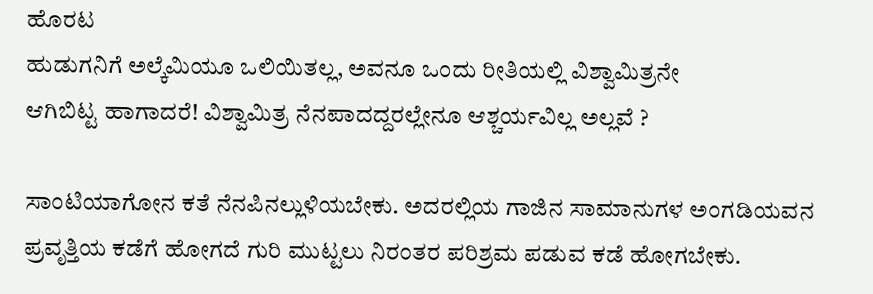ಹೊರಟ
ಹುಡುಗನಿಗೆ ಅಲ್ಕೆಮಿಯೂ ಒಲಿಯಿತಲ್ಲ, ಅವನೂ ಒಂದು ರೀತಿಯಲ್ಲಿ ವಿಶ್ವಾಮಿತ್ರನೇ
ಆಗಿಬಿಟ್ಟ ಹಾಗಾದರೆ! ವಿಶ್ವಾಮಿತ್ರ ನೆನಪಾದದ್ದರಲ್ಲೇನೂ ಆಶ್ಚರ್ಯವಿಲ್ಲ ಅಲ್ಲವೆ ?

ಸಾಂಟಿಯಾಗೋನ ಕತೆ ನೆನಪಿನಲ್ಲುಳಿಯಬೇಕು. ಅದರಲ್ಲಿಯ ಗಾಜಿನ ಸಾಮಾನುಗಳ ಅಂಗಡಿಯವನ
ಪ್ರವೃತ್ತಿಯ ಕಡೆಗೆ ಹೋಗದೆ ಗುರಿ ಮುಟ್ಟಲು ನಿರಂತರ ಪರಿಶ್ರಮ ಪಡುವ ಕಡೆ ಹೋಗಬೇಕು.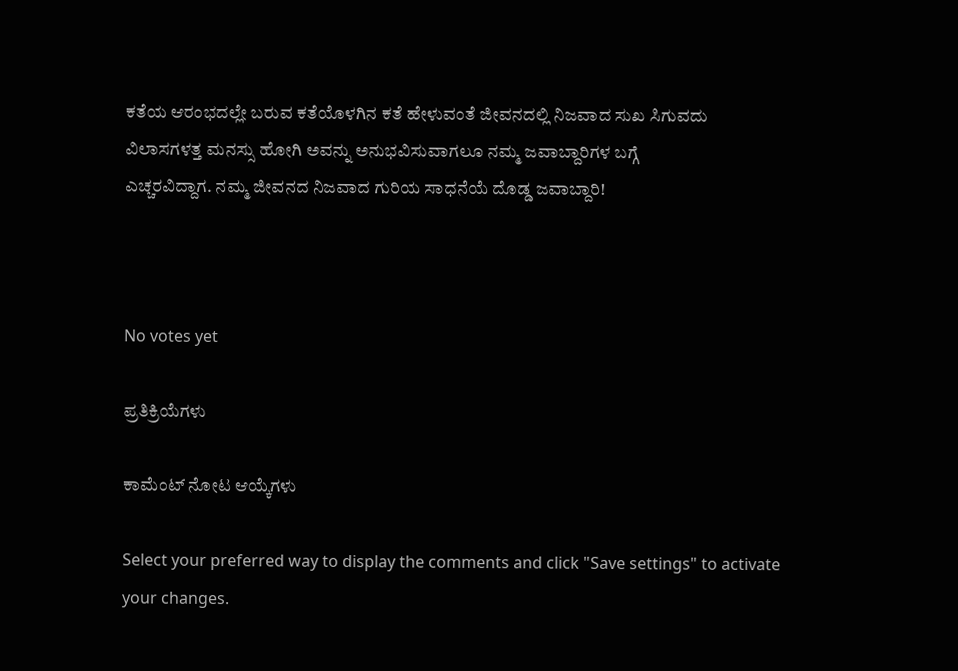ಕತೆಯ ಆರಂಭದಲ್ಲೇ ಬರುವ ಕತೆಯೊಳಗಿನ ಕತೆ ಹೇಳುವಂತೆ ಜೀವನದಲ್ಲಿ ನಿಜವಾದ ಸುಖ ಸಿಗುವದು
ವಿಲಾಸಗಳತ್ತ ಮನಸ್ಸು ಹೋಗಿ ಅವನ್ನು ಅನುಭವಿಸುವಾಗಲೂ ನಮ್ಮ ಜವಾಬ್ದಾರಿಗಳ ಬಗ್ಗೆ
ಎಚ್ಚರವಿದ್ದಾಗ. ನಮ್ಮ ಜೀವನದ ನಿಜವಾದ ಗುರಿಯ ಸಾಧನೆಯೆ ದೊಡ್ಡ ಜವಾಬ್ದಾರಿ!



No votes yet

ಪ್ರತಿಕ್ರಿಯೆಗಳು

ಕಾಮೆಂಟ್ ನೋಟ ಆಯ್ಕೆಗಳು

Select your preferred way to display the comments and click "Save settings" to activate your changes.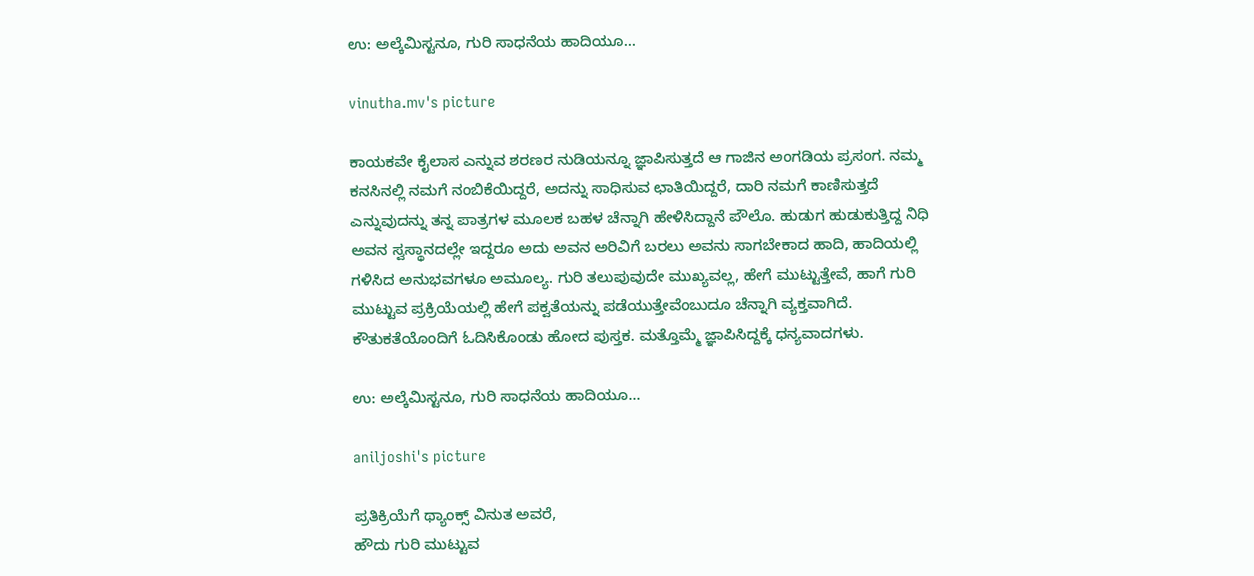ಉ: ಅಲ್ಕೆಮಿಸ್ಟನೂ, ಗುರಿ ಸಾಧನೆಯ ಹಾದಿಯೂ...

vinutha.mv's picture

ಕಾಯಕವೇ ಕೈಲಾಸ ಎನ್ನುವ ಶರಣರ ನುಡಿಯನ್ನೂ ಜ್ಞಾಪಿಸುತ್ತದೆ ಆ ಗಾಜಿನ ಅಂಗಡಿಯ ಪ್ರಸಂಗ. ನಮ್ಮ ಕನಸಿನಲ್ಲಿ ನಮಗೆ ನಂಬಿಕೆಯಿದ್ದರೆ, ಅದನ್ನು ಸಾಧಿಸುವ ಛಾತಿಯಿದ್ದರೆ, ದಾರಿ ನಮಗೆ ಕಾಣಿಸುತ್ತದೆ ಎನ್ನುವುದನ್ನು ತನ್ನ ಪಾತ್ರಗಳ ಮೂಲಕ ಬಹಳ ಚೆನ್ನಾಗಿ ಹೇಳಿಸಿದ್ದಾನೆ ಪೌಲೊ. ಹುಡುಗ ಹುಡುಕುತ್ತಿದ್ದ ನಿಧಿ ಅವನ ಸ್ವಸ್ಥಾನದಲ್ಲೇ ಇದ್ದರೂ ಅದು ಅವನ ಅರಿವಿಗೆ ಬರಲು ಅವನು ಸಾಗಬೇಕಾದ ಹಾದಿ, ಹಾದಿಯಲ್ಲಿ ಗಳಿಸಿದ ಅನುಭವಗಳೂ ಅಮೂಲ್ಯ. ಗುರಿ ತಲುಪುವುದೇ ಮುಖ್ಯವಲ್ಲ, ಹೇಗೆ ಮುಟ್ಟುತ್ತೇವೆ, ಹಾಗೆ ಗುರಿ ಮುಟ್ಟುವ ಪ್ರಕ್ರಿಯೆಯಲ್ಲಿ ಹೇಗೆ ಪಕ್ವತೆಯನ್ನು ಪಡೆಯುತ್ತೇವೆಂಬುದೂ ಚೆನ್ನಾಗಿ ವ್ಯಕ್ತವಾಗಿದೆ. ಕೌತುಕತೆಯೊಂದಿಗೆ ಓದಿಸಿಕೊಂಡು ಹೋದ ಪುಸ್ತಕ. ಮತ್ತೊಮ್ಮೆ ಜ್ಞಾಪಿಸಿದ್ದಕ್ಕೆ ಧನ್ಯವಾದಗಳು.

ಉ: ಅಲ್ಕೆಮಿಸ್ಟನೂ, ಗುರಿ ಸಾಧನೆಯ ಹಾದಿಯೂ...

aniljoshi's picture

ಪ್ರತಿಕ್ರಿಯೆಗೆ ಥ್ಯಾಂಕ್ಸ್ ವಿನುತ ಅವರೆ,
ಹೌದು ಗುರಿ ಮುಟ್ಟುವ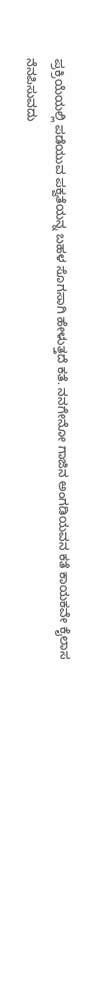ಪ್ರಕ್ರಿಯೆಯಲ್ಲಿ ಪಡೆಯುವ ಪಕ್ವತೆಯನ್ನ ಬಹಳ ಸೊಗಸಾಗಿ ಹೇಳುತ್ತದೆ ಕತೆ. ನನಗೇನೋ ಗಾಜಿನ ಅಂಗಡಿಯವನ ಕತೆ ಕಾಯಕವೇ ಕೈಲಾಸ ನೆನಪಿಸುವದು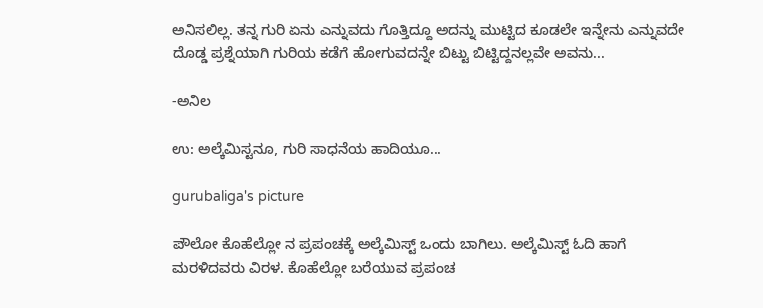ಅನಿಸಲಿಲ್ಲ. ತನ್ನ ಗುರಿ ಏನು ಎನ್ನುವದು ಗೊತ್ತಿದ್ದೂ ಅದನ್ನು ಮುಟ್ಟಿದ ಕೂಡಲೇ ಇನ್ನೇನು ಎನ್ನುವದೇ ದೊಡ್ಡ ಪ್ರಶ್ನೆಯಾಗಿ ಗುರಿಯ ಕಡೆಗೆ ಹೋಗುವದನ್ನೇ ಬಿಟ್ಟು ಬಿಟ್ಟಿದ್ದನಲ್ಲವೇ ಅವನು...

-ಅನಿಲ

ಉ: ಅಲ್ಕೆಮಿಸ್ಟನೂ, ಗುರಿ ಸಾಧನೆಯ ಹಾದಿಯೂ...

gurubaliga's picture

ಪೌಲೋ ಕೊಹೆಲ್ಲೋ ನ ಪ್ರಪಂಚಕ್ಕೆ ಅಲ್ಕೆಮಿಸ್ಟ್ ಒಂದು ಬಾಗಿಲು. ಅಲ್ಕೆಮಿಸ್ಟ್ ಓದಿ ಹಾಗೆ ಮರಳಿದವರು ವಿರಳ. ಕೊಹೆಲ್ಲೋ ಬರೆಯುವ ಪ್ರಪಂಚ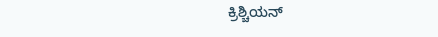ಕ್ರಿಶ್ಚಿಯನ್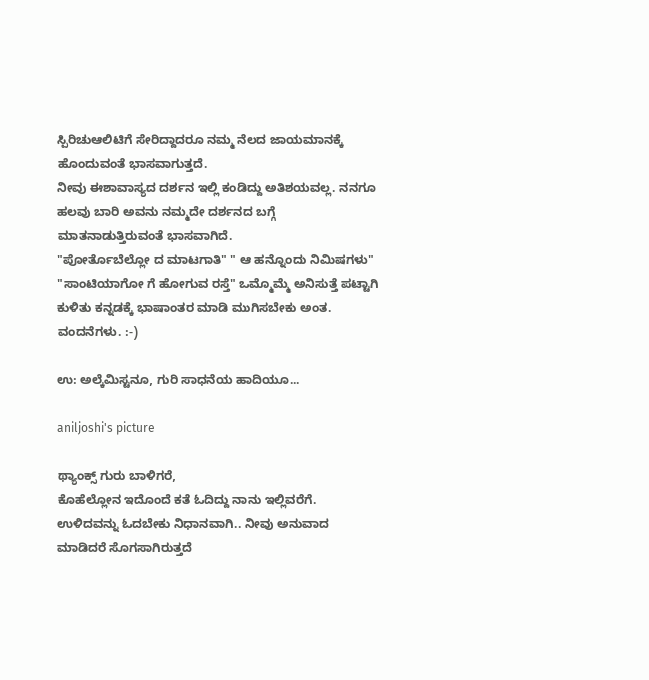ಸ್ಪಿರಿಚುಆಲಿಟಿಗೆ ಸೇರಿದ್ದಾದರೂ ನಮ್ಮ ನೆಲದ ಜಾಯಮಾನಕ್ಕೆ ಹೊಂದುವಂತೆ ಭಾಸವಾಗುತ್ತದೆ.
ನೀವು ಈಶಾವಾಸ್ಯದ ದರ್ಶನ ಇಲ್ಲಿ ಕಂಡಿದ್ದು ಅತಿಶಯವಲ್ಲ. ನನಗೂ ಹಲವು ಬಾರಿ ಅವನು ನಮ್ಮದೇ ದರ್ಶನದ ಬಗ್ಗೆ ಮಾತನಾಡುತ್ತಿರುವಂತೆ ಭಾಸವಾಗಿದೆ.
"ಪೋರ್ತೊಬೆಲ್ಲೋ ದ ಮಾಟಗಾತಿ" " ಆ ಹನ್ನೊಂದು ನಿಮಿಷಗಳು" "ಸಾಂಟಿಯಾಗೋ ಗೆ ಹೋಗುವ ರಸ್ತೆ" ಒಮ್ಮೊಮ್ಮೆ ಅನಿಸುತ್ತೆ ಪಟ್ಟಾಗಿ ಕುಳಿತು ಕನ್ನಡಕ್ಕೆ ಭಾಷಾಂತರ ಮಾಡಿ ಮುಗಿಸಬೇಕು ಅಂತ.
ವಂದನೆಗಳು. :-)

ಉ: ಅಲ್ಕೆಮಿಸ್ಟನೂ, ಗುರಿ ಸಾಧನೆಯ ಹಾದಿಯೂ...

aniljoshi's picture

ಥ್ಯಾಂಕ್ಸ್ ಗುರು ಬಾಳಿಗರೆ,
ಕೊಹೆಲ್ಲೋನ ಇದೊಂದೆ ಕತೆ ಓದಿದ್ದು ನಾನು ಇಲ್ಲಿವರೆಗೆ. ಉಳಿದವನ್ನು ಓದಬೇಕು ನಿಧಾನವಾಗಿ.. ನೀವು ಅನುವಾದ ಮಾಡಿದರೆ ಸೊಗಸಾಗಿರುತ್ತದೆ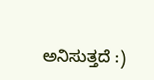ಅನಿಸುತ್ತದೆ :)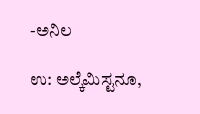-ಅನಿಲ

ಉ: ಅಲ್ಕೆಮಿಸ್ಟನೂ,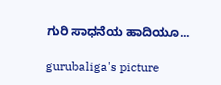ಗುರಿ ಸಾಧನೆಯ ಹಾದಿಯೂ...

gurubaliga's picture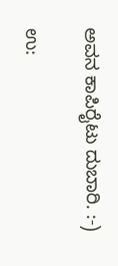ಅವನ ಕಾಪಿರೈಟು ದುಬಾರಿ. :-)

ಉ: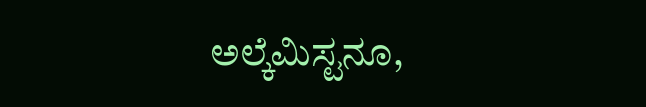ಅಲ್ಕೆಮಿಸ್ಟನೂ,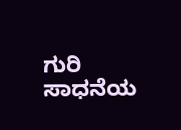ಗುರಿ ಸಾಧನೆಯ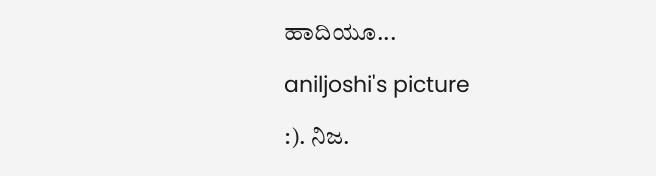ಹಾದಿಯೂ...

aniljoshi's picture

:). ನಿಜ.